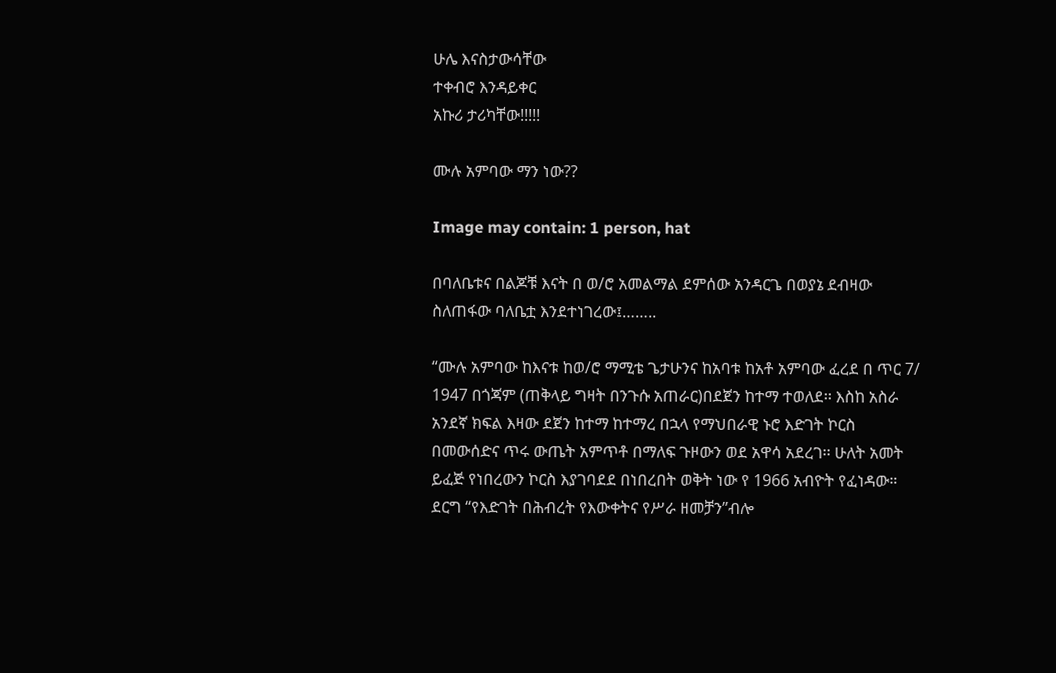ሁሌ እናስታውሳቸው
ተቀብሮ እንዳይቀር
አኩሪ ታሪካቸው!!!!!

ሙሉ አምባው ማን ነው??

Image may contain: 1 person, hat

በባለቤቱና በልጆቹ እናት በ ወ/ሮ አመልማል ደምሰው አንዳርጌ በወያኔ ደብዛው ስለጠፋው ባለቤቷ እንደተነገረው፤……..

“ሙሉ አምባው ከእናቱ ከወ/ሮ ማሚቴ ጌታሁንና ከአባቱ ከአቶ አምባው ፈረደ በ ጥር 7/ 1947 በጎጃም (ጠቅላይ ግዛት በንጉሱ አጠራር)በደጀን ከተማ ተወለደ፡፡ እስከ አስራ አንደኛ ክፍል እዛው ደጀን ከተማ ከተማረ በኋላ የማህበራዊ ኑሮ እድገት ኮርስ በመውሰድና ጥሩ ውጤት አምጥቶ በማለፍ ጉዞውን ወደ አዋሳ አደረገ፡፡ ሁለት አመት ይፈጅ የነበረውን ኮርስ እያገባደደ በነበረበት ወቅት ነው የ 1966 አብዮት የፈነዳው። ደርግ “የእድገት በሕብረት የእውቀትና የሥራ ዘመቻን”ብሎ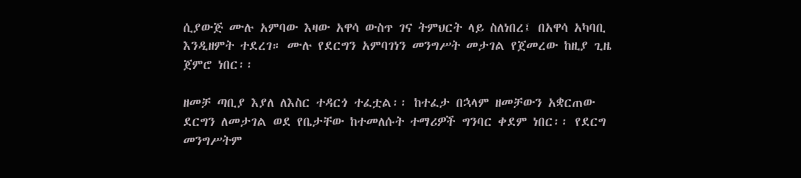ሲያውጅ ሙሉ አምባው እዛው አዋሳ ውስጥ ገና ትምህርት ላይ ስለነበረ፤ በአዋሳ አካባቢ እንዲዘምት ተደረገ። ሙሉ የደርግን አምባገነን መንግሥት መታገል የጀመረው ከዚያ ጊዜ ጀምሮ ነበር፡፡

ዘመቻ ጣቢያ እያለ ለእስር ተዳርጎ ተፈቷል፡፡ ከተፈታ በኋላም ዘመቻውን አቋርጠው ደርግን ለመታገል ወደ የቤታቸው ከተመለሱት ተማሪዎች ግንባር ቀደም ነበር፡፡ የደርግ መንግሥትም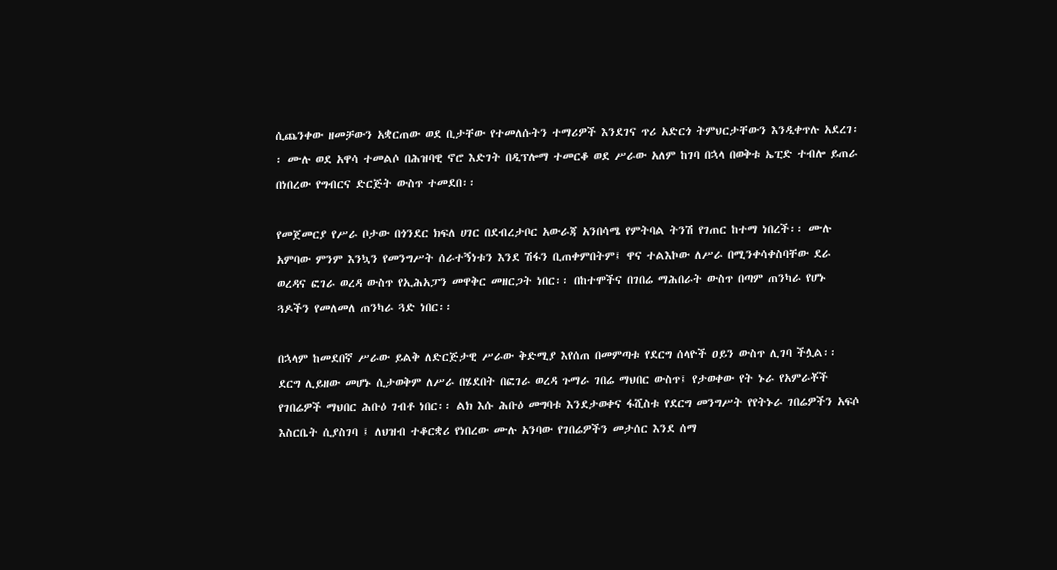ሲጨንቀው ዘመቻውን አቋርጠው ወደ ቢታቸው የተመለሱትን ተማሪዎች እንደገና ጥሪ አድርጎ ትምህርታቸውን እንዲቀጥሉ አደረገ፡፡ ሙሉ ወደ አዋሳ ተመልሶ በሕዝባዊ ኖሮ እድገት በዲፕሎማ ተመርቆ ወደ ሥራው አለም ከገባ በኋላ በወቅቱ ኤፒድ ተብሎ ይጠራ በነበረው የግብርና ድርጅት ውስጥ ተመደበ፡፡

የመጀመርያ የሥራ ቦታው በጎንደር ክፍለ ሀገር በደብረታቦር አውራጃ አንበሳሜ የምትባል ትንሽ የገጠር ከተማ ነበረች፡፡ ሙሉ አምባው ምንም እንኳን የመንግሥት ሰራተኝነቱን እንደ ሽፋን ቢጠቀምበትም፤ ዋና ተልእኮው ለሥራ በሚንቀሳቀስባቸው ደራ ወረዳና ፎገራ ወረዳ ውስጥ የኢሕአፓን መዋቅር መዘርጋት ነበር፡፡ በከተሞችና በገበሬ ማሕበራት ውስጥ በጣም ጠንካራ የሆኑ ጓዶችን የመለመለ ጠንካራ ጓድ ነበር፡፡

በኋላም ከመደበኛ ሥራው ይልቅ ለድርጅታዊ ሥራው ቅድሚያ እየሰጠ በመምጣቱ የደርግ ሰላዮች ዐይን ውስጥ ሊገባ ችሏል፡፡ ደርግ ሊይዘው መሆኑ ሲታወቅም ለሥራ በሄደበት በፎገራ ወረዳ ጉማራ ገበሬ ማህበር ውስጥ፤ የታወቀው የት ኑራ የአምራቾች የገበሬዎች ማህበር ሕቡዕ ገብቶ ነበር፡፡ ልክ እሱ ሕቡዕ መግባቱ እንደታወቀና ፋሺስቱ የደርግ መንግሥት የየትኑራ ገበሬዎችን አፍሶ እስርቤት ሲያስገባ ፤ ለህዝብ ተቆርቋሪ የነበረው ሙሉ አንባው የገበሬዎችን መታሰር እንደ ሰማ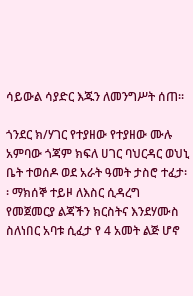ሳይውል ሳያድር እጁን ለመንግሥት ሰጠ፡፡

ጎንደር ክ/ሃገር የተያዘው የተያዘው ሙሉ አምባው ጎጃም ክፍለ ሀገር ባህርዳር ወህኒ ቤት ተወሰዶ ወደ አራት ዓመት ታስሮ ተፈታ፡፡ ማክሰኞ ተይዞ ለእስር ሲዳረግ የመጀመርያ ልጃችን ክርስትና እንደሃሙስ ስለነበር አባቱ ሲፈታ የ 4 አመት ልጅ ሆኖ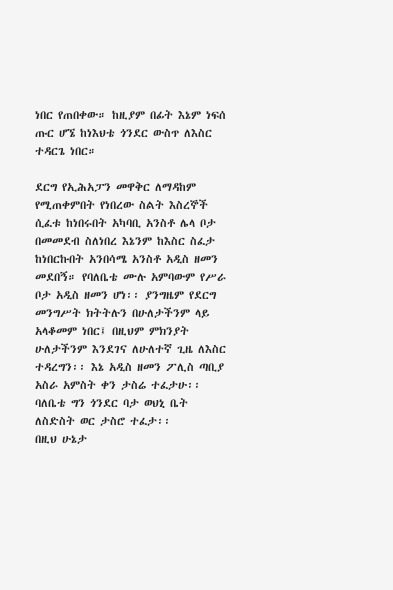ነበር የጠበቀው። ከዚያም በፊት እኔም ነፍሰ ጡር ሆኜ ከነእህቴ ጎንደር ውስጥ ለእስር ተዳርጌ ነበር።

ደርግ የኢሕአፓን መዋቅር ለማዳከም የሚጠቀምበት የነበረው ስልት እስረኞች ሲፈቱ ከነበሩበት አካባቢ አንስቶ ሌላ ቦታ በመመደብ ስለነበረ እኔንም ከእስር ስፈታ ከነበርኩበት አንበሳሜ አንስቶ አዲስ ዘመን መደበኝ። የባለቤቴ ሙሉ አምባውም የሥራ ቦታ አዲስ ዘመን ሆነ፡፡ ያንግዜም የደርግ መንግሥት ክትትሉን በሁለታችንም ላይ አላቆመም ነበር፤ በዚህም ምክንያት ሁለታችንም እንደገና ለሁለተኛ ጊዜ ለእስር ተዳረግን፡፡ እኔ አዲስ ዘመን ፖሊስ ጣቢያ አስራ አምስት ቀን ታስሬ ተፈታሁ፡፡ ባለቤቴ ግን ጎንደር ባታ ወህኒ ቤት ለስድስት ወር ታስሮ ተፈታ፡፡
በዚህ ሁኔታ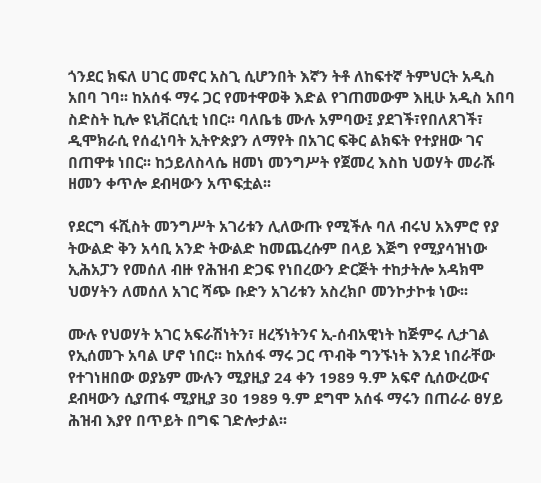ጎንደር ክፍለ ሀገር መኖር አስጊ ሲሆንበት እኛን ትቶ ለከፍተኛ ትምህርት አዲስ አበባ ገባ፡፡ ከአሰፋ ማሩ ጋር የመተዋወቅ እድል የገጠመውም እዚሁ አዲስ አበባ ስድስት ኪሎ ዩኒቭርሲቲ ነበር፡፡ ባለቤቴ ሙሉ አምባው፤ ያደገች፣የበለጸገች፣ ዲሞክራሲ የሰፈነባት ኢትዮጵያን ለማየት በአገር ፍቅር ልክፍት የተያዘው ገና በጠዋቱ ነበር፡፡ ከኃይለስላሴ ዘመነ መንግሥት የጀመረ እስከ ህወሃት መራሹ ዘመን ቀጥሎ ደብዛውን አጥፍቷል፡፡

የደርግ ፋሺስት መንግሥት አገሪቱን ሊለውጡ የሚችሉ ባለ ብሩህ አእምሮ የያ ትውልድ ቅን አሳቢ አንድ ትውልድ ከመጨረሱም በላይ እጅግ የሚያሳዝነው ኢሕአፓን የመሰለ ብዙ የሕዝብ ድጋፍ የነበረውን ድርጅት ተከታትሎ አዳክሞ ህወሃትን ለመሰለ አገር ሻጭ ቡድን አገሪቱን አስረክቦ መንኮታኮቱ ነው፡፡

ሙሉ የህወሃት አገር አፍራሽነትን፣ ዘረኝነትንና ኢ-ሰብአዊነት ከጅምሩ ሊታገል የኢሰመጉ አባል ሆኖ ነበር፡፡ ከአሰፋ ማሩ ጋር ጥብቅ ግንኙነት እንደ ነበራቸው የተገነዘበው ወያኔም ሙሉን ሚያዚያ 24 ቀን 1989 ዓ.ም አፍኖ ሲሰውረውና ደብዛውን ሲያጠፋ ሚያዚያ 30 1989 ዓ.ም ደግሞ አሰፋ ማሩን በጠራራ ፀሃይ ሕዝብ እያየ በጥይት በግፍ ገድሎታል፡፡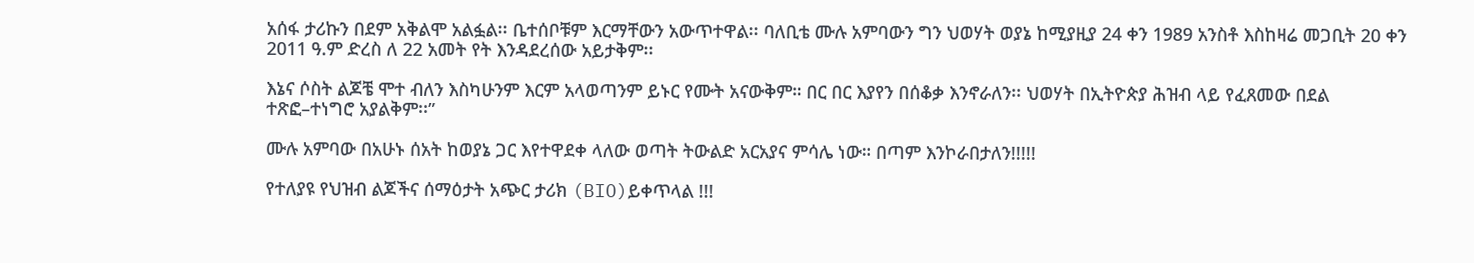አሰፋ ታሪኩን በደም አቅልሞ አልፏል፡፡ ቤተሰቦቹም እርማቸውን አውጥተዋል፡፡ ባለቢቴ ሙሉ አምባውን ግን ህወሃት ወያኔ ከሚያዚያ 24 ቀን 1989 አንስቶ እስከዛሬ መጋቢት 20 ቀን 2011 ዓ.ም ድረስ ለ 22 አመት የት እንዳደረሰው አይታቅም፡፡

እኔና ሶስት ልጆቼ ሞተ ብለን እስካሁንም እርም አላወጣንም ይኑር የሙት አናውቅም። በር በር እያየን በሰቆቃ እንኖራለን፡፡ ህወሃት በኢትዮጵያ ሕዝብ ላይ የፈጸመው በደል ተጽፎ–ተነግሮ አያልቅም፡፡”

ሙሉ አምባው በአሁኑ ሰአት ከወያኔ ጋር እየተዋደቀ ላለው ወጣት ትውልድ አርአያና ምሳሌ ነው። በጣም እንኮራበታለን!!!!!

የተለያዩ የህዝብ ልጆችና ሰማዕታት አጭር ታሪክ (BIO)ይቀጥላል !!!